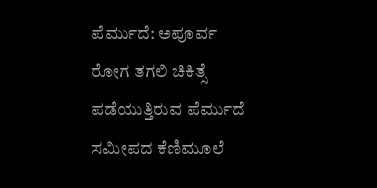ಪೆರ್ಮುದೆ: ಅಪೂರ್ವ ರೋಗ ತಗಲಿ ಚಿಕಿತ್ಸೆ ಪಡೆಯುತ್ತಿರುವ ಪೆರ್ಮುದೆ ಸಮೀಪದ ಕೆಣಿಮೂಲೆ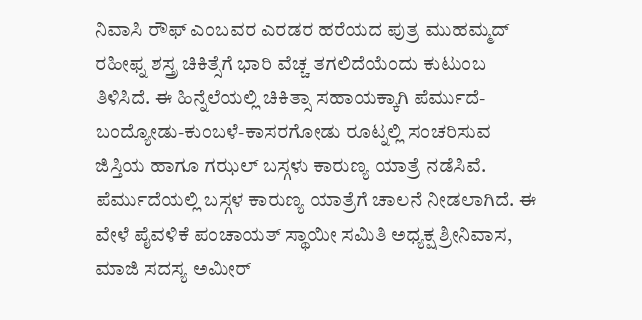ನಿವಾಸಿ ರೌಫ್ ಎಂಬವರ ಎರಡರ ಹರೆಯದ ಪುತ್ರ ಮುಹಮ್ಮದ್ ರಹೀಫ್ನ ಶಸ್ತ್ರ ಚಿಕಿತ್ಸೆಗೆ ಭಾರಿ ವೆಚ್ಚ ತಗಲಿದೆಯೆಂದು ಕುಟುಂಬ ತಿಳಿಸಿದೆ. ಈ ಹಿನ್ನೆಲೆಯಲ್ಲಿ ಚಿಕಿತ್ಸಾ ಸಹಾಯಕ್ಕಾಗಿ ಪೆರ್ಮುದೆ-ಬಂದ್ಯೋಡು-ಕುಂಬಳೆ-ಕಾಸರಗೋಡು ರೂಟ್ನಲ್ಲಿ ಸಂಚರಿಸುವ ಜಿಸ್ತಿಯ ಹಾಗೂ ಗಝಲ್ ಬಸ್ಗಳು ಕಾರುಣ್ಯ ಯಾತ್ರೆ ನಡೆಸಿವೆ.
ಪೆರ್ಮುದೆಯಲ್ಲಿ ಬಸ್ಗಳ ಕಾರುಣ್ಯ ಯಾತ್ರೆಗೆ ಚಾಲನೆ ನೀಡಲಾಗಿದೆ. ಈ ವೇಳೆ ಪೈವಳಿಕೆ ಪಂಚಾಯತ್ ಸ್ಥಾಯೀ ಸಮಿತಿ ಅಧ್ಯಕ್ಷ ಶ್ರೀನಿವಾಸ, ಮಾಜಿ ಸದಸ್ಯ ಅಮೀರ್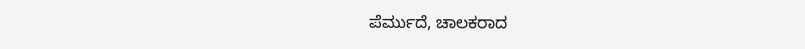ಪೆರ್ಮುದೆ, ಚಾಲಕರಾದ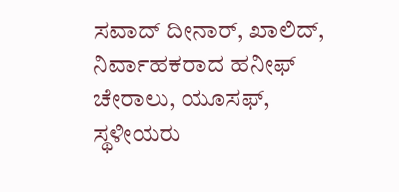ಸವಾದ್ ದೀನಾರ್, ಖಾಲಿದ್, ನಿರ್ವಾಹಕರಾದ ಹನೀಫ್ ಚೇರಾಲು, ಯೂಸಫ್, ಸ್ಥಳೀಯರು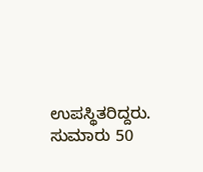ಉಪಸ್ಥಿತರಿದ್ದರು. ಸುಮಾರು 50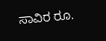ಸಾವಿರ ರೂ.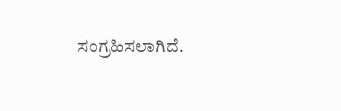ಸಂಗ್ರಹಿಸಲಾಗಿದೆ.